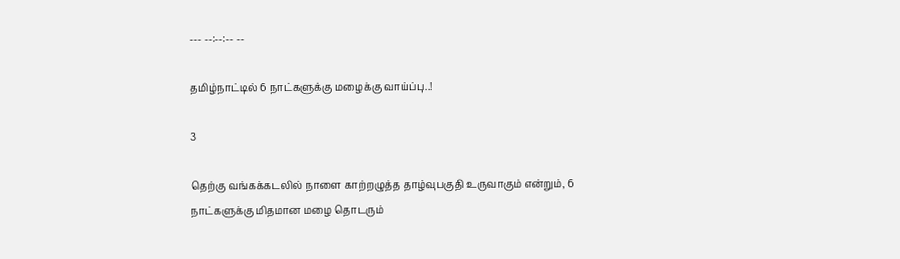--- --:--:-- --

தமிழ்நாட்டில் 6 நாட்களுக்கு மழைக்கு வாய்ப்பு..!

3

தெற்கு வங்கக்கடலில் நாளை காற்றழுத்த தாழ்வுபகுதி உருவாகும் என்றும், 6 நாட்களுக்கு மிதமான மழை தொடரும்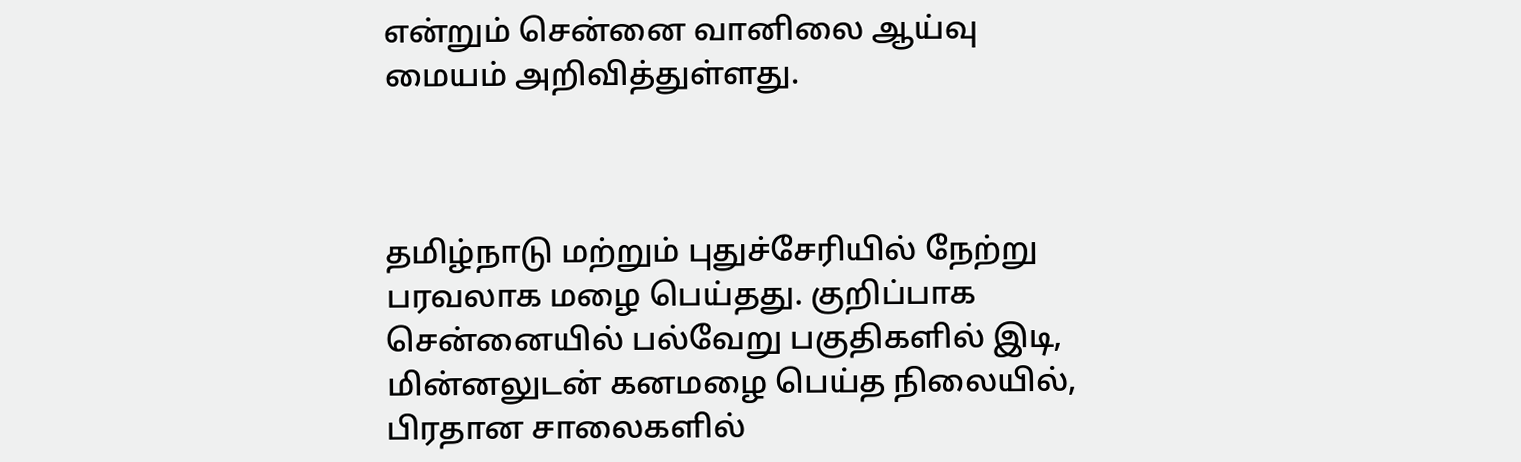என்றும் சென்னை வானிலை ஆய்வு மையம் அறிவித்துள்ளது.



தமிழ்நாடு மற்றும் புதுச்சேரியில் நேற்று பரவலாக மழை பெய்தது. குறிப்பாக சென்னையில் பல்வேறு பகுதிகளில் இடி, மின்னலுடன் கனமழை பெய்த நிலையில், பிரதான சாலைகளில்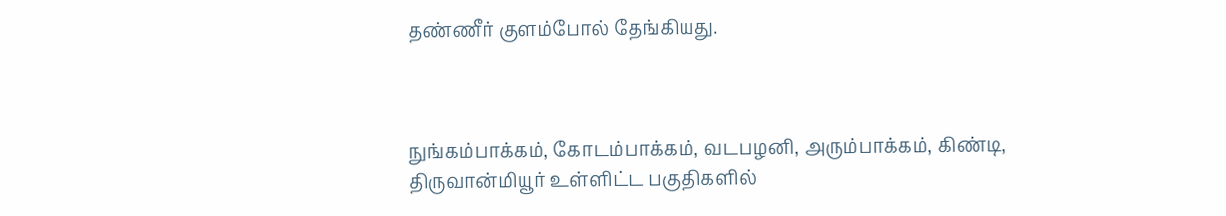தண்ணீர் குளம்போல் தேங்கியது.



நுங்கம்பாக்கம், கோடம்பாக்கம், வடபழனி, அரும்பாக்கம், கிண்டி, திருவான்மியூர் உள்ளிட்ட பகுதிகளில்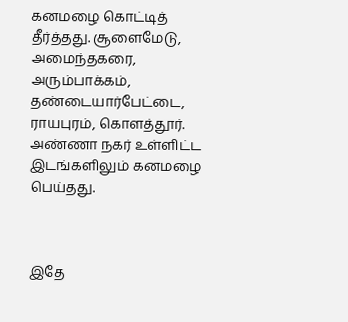கனமழை கொட்டித் தீர்த்தது. சூளைமேடு, அமைந்தகரை, அரும்பாக்கம், தண்டையார்பேட்டை, ராயபுரம், கொளத்தூர். அண்ணா நகர் உள்ளிட்ட இடங்களிலும் கனமழை பெய்தது.



இதே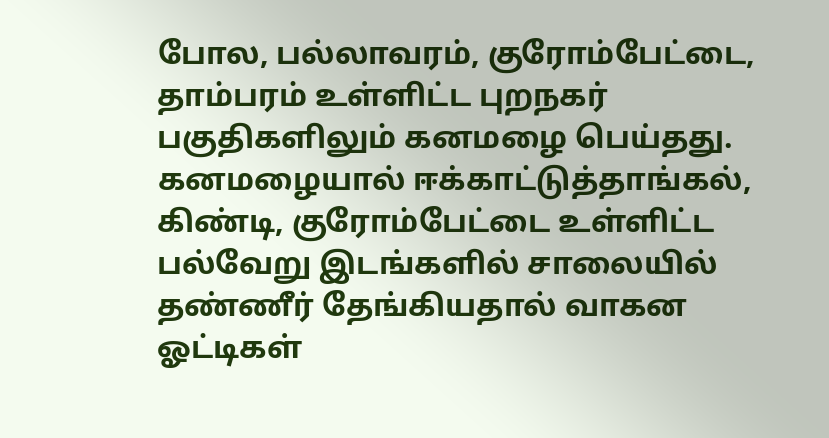போல, பல்லாவரம், குரோம்பேட்டை, தாம்பரம் உள்ளிட்ட புறநகர் பகுதிகளிலும் கனமழை பெய்தது. கனமழையால் ஈக்காட்டுத்தாங்கல், கிண்டி, குரோம்பேட்டை உள்ளிட்ட பல்வேறு இடங்களில் சாலையில் தண்ணீர் தேங்கியதால் வாகன ஓட்டிகள்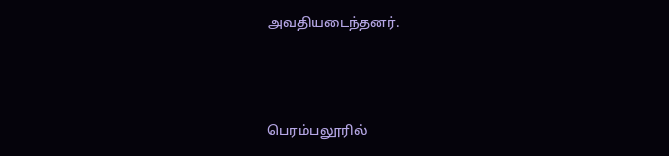அவதியடைந்தனர்.



பெரம்பலூரில்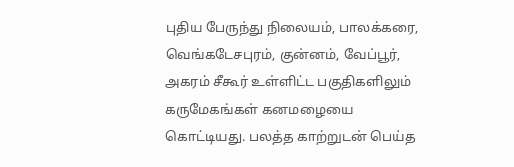புதிய பேருந்து நிலையம், பாலக்கரை, வெங்கடேசபுரம், குன்னம், வேப்பூர், அகரம் சீகூர் உள்ளிட்ட பகுதிகளிலும் கருமேகங்கள் கனமழையை கொட்டியது. பலத்த காற்றுடன் பெய்த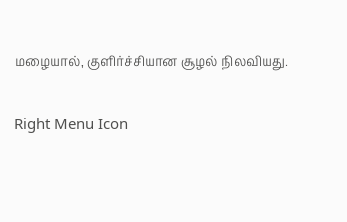மழையால், குளிர்ச்சியான சூழல் நிலவியது.

Right Menu Icon